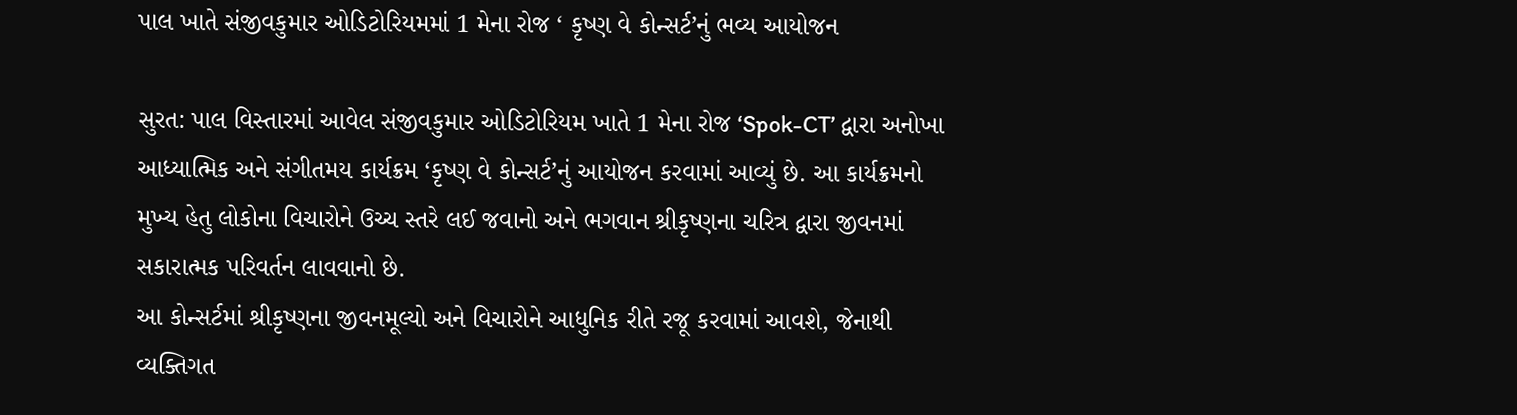પાલ ખાતે સંજીવકુમાર ઓડિટોરિયમમાં 1 મેના રોજ ‘ કૃષ્ણ વે કોન્સર્ટ’નું ભવ્ય આયોજન

સુરત: પાલ વિસ્તારમાં આવેલ સંજીવકુમાર ઓડિટોરિયમ ખાતે 1 મેના રોજ ‘Spok-CT’ દ્વારા અનોખા આધ્યાત્મિક અને સંગીતમય કાર્યક્રમ ‘કૃષ્ણ વે કોન્સર્ટ’નું આયોજન કરવામાં આવ્યું છે. આ કાર્યક્રમનો મુખ્ય હેતુ લોકોના વિચારોને ઉચ્ચ સ્તરે લઈ જવાનો અને ભગવાન શ્રીકૃષ્ણના ચરિત્ર દ્વારા જીવનમાં સકારાત્મક પરિવર્તન લાવવાનો છે.
આ કોન્સર્ટમાં શ્રીકૃષ્ણના જીવનમૂલ્યો અને વિચારોને આધુનિક રીતે રજૂ કરવામાં આવશે, જેનાથી વ્યક્તિગત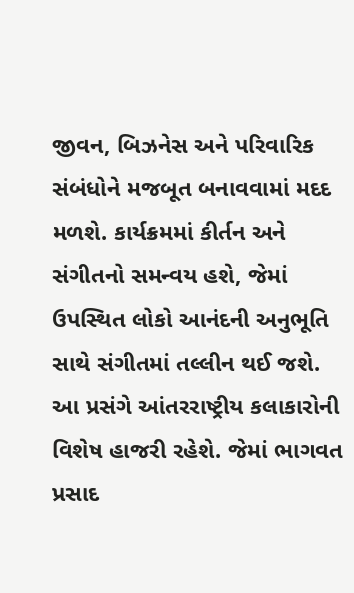જીવન, બિઝનેસ અને પરિવારિક સંબંધોને મજબૂત બનાવવામાં મદદ મળશે. કાર્યક્રમમાં કીર્તન અને સંગીતનો સમન્વય હશે, જેમાં ઉપસ્થિત લોકો આનંદની અનુભૂતિ સાથે સંગીતમાં તલ્લીન થઈ જશે.
આ પ્રસંગે આંતરરાષ્ટ્રીય કલાકારોની વિશેષ હાજરી રહેશે. જેમાં ભાગવત પ્રસાદ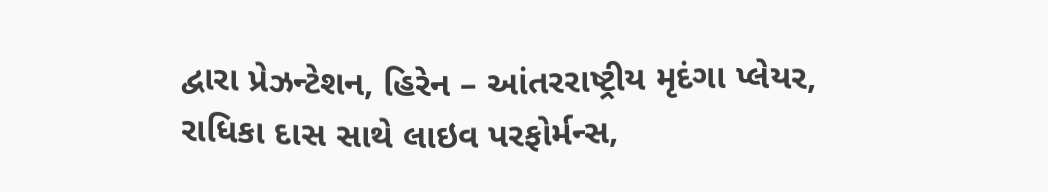દ્વારા પ્રેઝન્ટેશન, હિરેન – આંતરરાષ્ટ્રીય મૃદંગા પ્લેયર, રાધિકા દાસ સાથે લાઇવ પરફોર્મન્સ,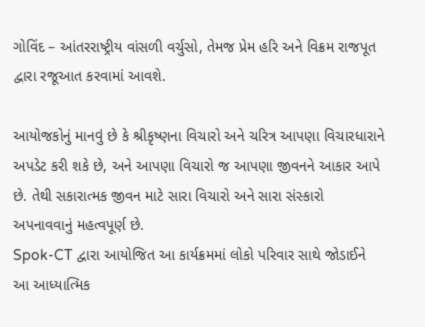ગોવિંદ – આંતરરાષ્ટ્રીય વાંસળી વર્ચુસો, તેમજ પ્રેમ હરિ અને વિક્રમ રાજપૂત દ્વારા રજૂઆત કરવામાં આવશે.

આયોજકોનું માનવું છે કે શ્રીકૃષ્ણના વિચારો અને ચરિત્ર આપણા વિચારધારાને અપડેટ કરી શકે છે, અને આપણા વિચારો જ આપણા જીવનને આકાર આપે છે. તેથી સકારાત્મક જીવન માટે સારા વિચારો અને સારા સંસ્કારો અપનાવવાનું મહત્વપૂર્ણ છે.
Spok-CT દ્વારા આયોજિત આ કાર્યક્રમમાં લોકો પરિવાર સાથે જોડાઈને આ આધ્યાત્મિક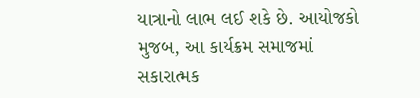યાત્રાનો લાભ લઈ શકે છે. આયોજકો મુજબ, આ કાર્યક્રમ સમાજમાં સકારાત્મક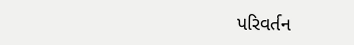પરિવર્તન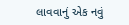લાવવાનું એક નવું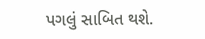પગલું સાબિત થશે.